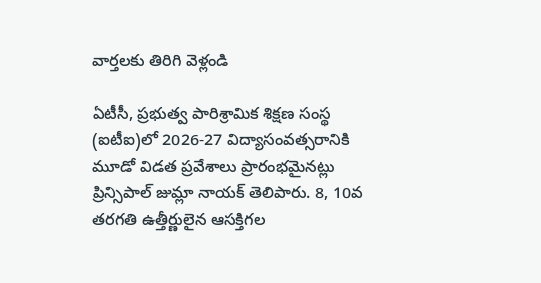వార్తలకు తిరిగి వెళ్లండి

ఏటీసీ, ప్రభుత్వ పారిశ్రామిక శిక్షణ సంస్థ (ఐటీఐ)లో 2026-27 విద్యాసంవత్సరానికి మూడో విడత ప్రవేశాలు ప్రారంభమైనట్లు ప్రిన్సిపాల్ జుమ్లా నాయక్ తెలిపారు. 8, 10వ తరగతి ఉత్తీర్ణులైన ఆసక్తిగల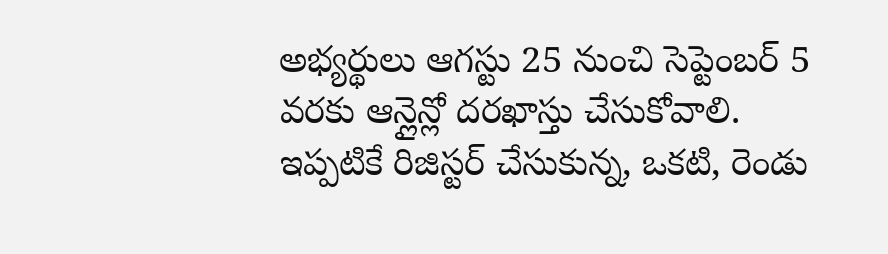అభ్యర్థులు ఆగస్టు 25 నుంచి సెప్టెంబర్ 5 వరకు ఆన్లైన్లో దరఖాస్తు చేసుకోవాలి.
ఇప్పటికే రిజిస్టర్ చేసుకున్న, ఒకటి, రెండు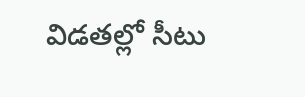విడతల్లో సీటు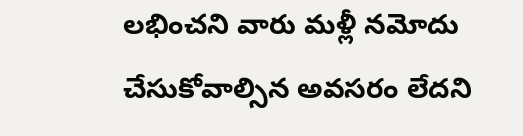లభించని వారు మళ్లీ నమోదు చేసుకోవాల్సిన అవసరం లేదని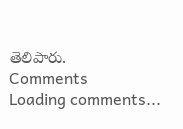తెలిపారు.
Comments
Loading comments...